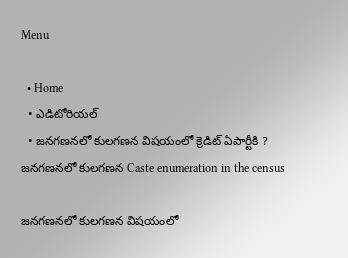Menu

  • Home
  • ఎడిటోరియల్
  • జ‌న‌గ‌ణ‌న‌లో కులగ‌ణ‌న విష‌యంలో క్రెడిట్ ఏపార్టీకి ?
జ‌న‌గ‌ణ‌న‌లో కులగ‌ణ‌న Caste enumeration in the census

జ‌న‌గ‌ణ‌న‌లో కులగ‌ణ‌న విష‌యంలో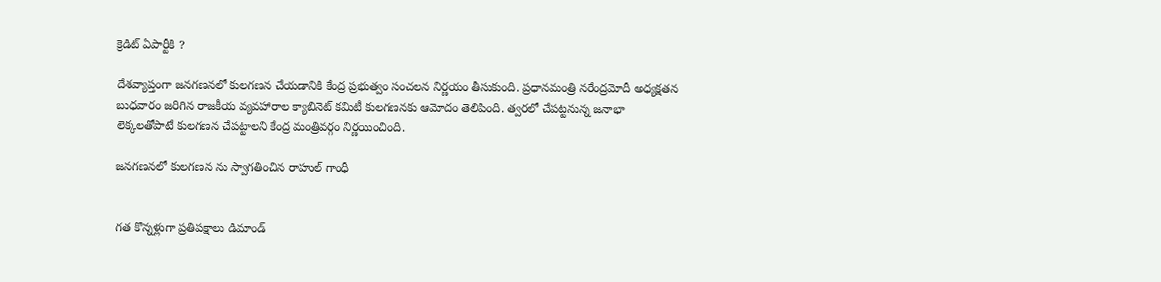క్రెడిట్ ఏపార్టీకి ?

దేశవ్యాప్తంగా జ‌న‌గ‌ణ‌న‌లో కులగణన చేయ‌డానికి కేంద్ర ప్రభుత్వం సంచ‌ల‌న నిర్ణ‌యం తీసుకుంది. ప్రధానమంత్రి నరేంద్రమోదీ అధ్యక్షతన బుధవారం జరిగిన రాజకీయ వ్యవహారాల క్యాబినెట్ కమిటీ కులగణనకు ఆమోదం తెలిపింది. త్వరలో చేపట్టనున్న జనాభా లెక్కలతోపాటే కులగణన చేపట్టాలని కేంద్ర మంత్రివర్గం నిర్ణయించింది.

జ‌న‌గ‌ణ‌న‌లో కులగణన ను స్వాగ‌తించిన రాహుల్ గాంధీ


గ‌త కొన్నళ్లుగా ప్రతిపక్షాలు డిమాండ్‌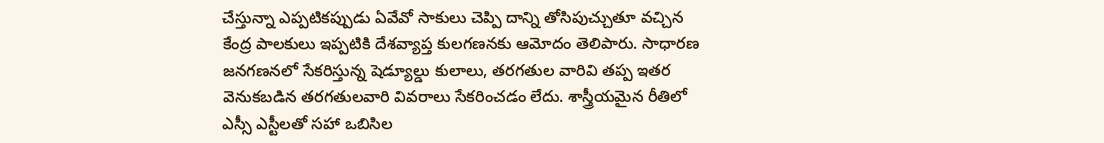చేస్తున్నా ఎప్పటికప్పుడు ఏవేవో సాకులు చెప్పి దాన్ని తోసిపుచ్చుతూ వచ్చిన కేంద్ర పాలకులు ఇప్పటికి దేశవ్యాప్త కులగణనకు ఆమోదం తెలిపారు. సాధారణ జనగణనలో సేకరిస్తున్న షెడ్యూల్డు కులాలు, తరగతుల వారివి తప్ప ఇతర వెనుకబడిన తరగతులవారి వివరాలు సేక‌రించ‌డం లేదు. శాస్త్రీయమైన రీతిలో ఎస్సీ ఎస్టీలతో సహా ఒబిసిల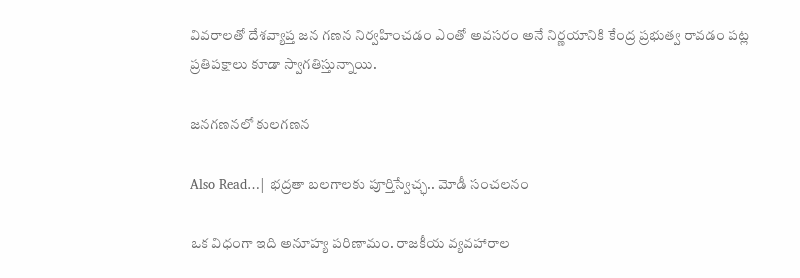వివరాలతో దేశవ్యాప్త జన గణన నిర్వహించడం ఎంతో అవసరం అనే నిర్ణ‌యానికి కేంద్ర ప్ర‌భుత్వ రావ‌డం ప‌ట్ల ప్ర‌తిప‌క్షాలు కూడా స్వాగ‌తిస్తున్నాయి.

జ‌న‌గ‌ణ‌న‌లో కులగణన

Also Read…| భద్రతా బలగాలకు పూర్తిస్వేచ్ఛ.. మోడీ సంచలనం

ఒక విధంగా ఇది అనూహ్య పరిణామం. రాజకీయ వ్యవహారాల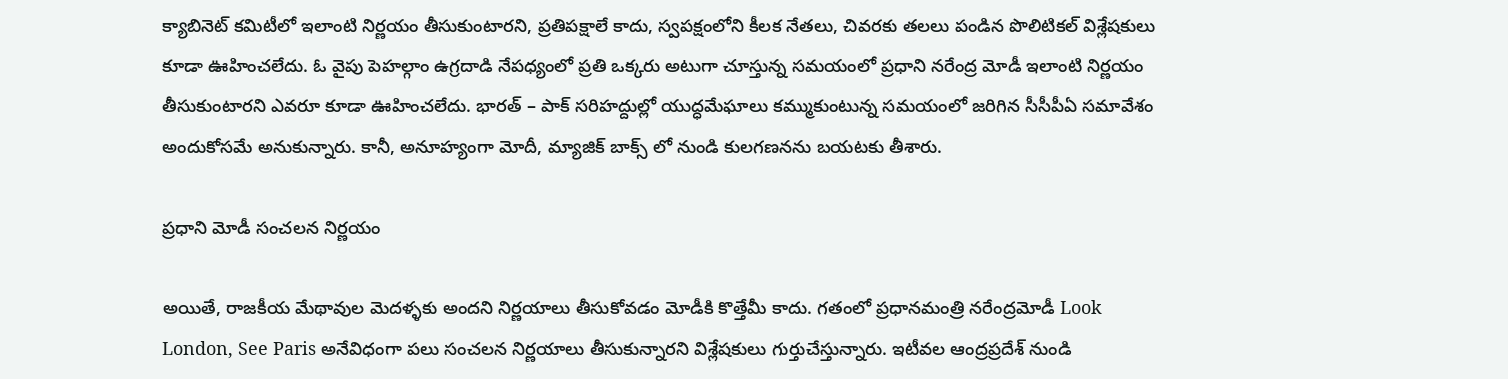క్యాబినెట్ కమిటీలో ఇలాంటి నిర్ణయం తీసుకుంటార‌ని, ప్ర‌తిప‌క్షాలే కాదు, స్వపక్షంలోని కీలక నేతలు, చివరకు తలలు పండిన పొలిటిక‌ల్ విశ్లేషకులు కూడా ఊహించలేదు. ఓ వైపు పెహల్గాం ఉగ్రదాడి నేపధ్యంలో ప్రతి ఒక్కరు అటుగా చూస్తున్న సమయంలో ప్రధాని న‌రేంద్ర మోడీ ఇలాంటి నిర్ణయం తీసుకుంటారని ఎవరూ కూడా ఊహించలేదు. భారత్ – పాక్ సరిహద్దుల్లో యుద్ధమేఘాలు కమ్ముకుంటున్న సమయంలో జరిగిన సీసీపీఏ సమావేశం అందుకోసమే అనుకున్నారు. కానీ, అనూహ్యంగా మోదీ, మ్యాజిక్ బాక్స్ లో నుండి కులగణనను బయటకు తీశారు.

ప్ర‌ధాని మోడీ సంచ‌ల‌న నిర్ణ‌యం

అయితే, రాజకీయ మేథావుల మెదళ్ళకు అందని నిర్ణయాలు తీసుకోవడం మోడీకి కొత్తేమీ కాదు. గతంలో ప్ర‌ధాన‌మంత్రి నరేంద్ర‌మోడీ Look London, See Paris అనేవిధంగా ప‌లు సంచ‌ల‌న‌ నిర్ణయాలు తీసుకున్నారని విశ్లేషకులు గుర్తుచేస్తున్నారు. ఇటీవ‌ల ఆంద్ర‌ప్ర‌దేశ్ నుండి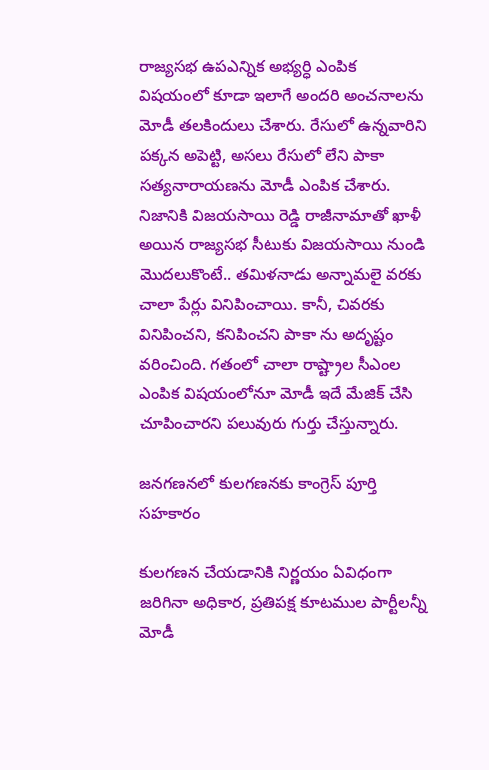రాజ్యసభ ఉపఎన్నిక అభ్యర్ధి ఎంపిక విషయంలో కూడా ఇలాగే అందరి అంచనాలను మోడీ తలకిందులు చేశారు. రేసులో ఉన్న‌వారిని పక్కన అపెట్టి, అసలు రేసులో లేని పాకా సత్యనారాయణను మోడీ ఎంపిక చేశారు. నిజానికి విజయసాయి రెడ్డి రాజీనామాతో ఖాళీ అయిన రాజ్యసభ సీటుకు విజయసాయి నుండి మొద‌లుకొంటే.. త‌మిళ‌నాడు అన్నామలై వరకు చాలా పేర్లు వినిపించాయి. కానీ, చివరకు వినిపించని, కనిపించని పాకా ను అదృష్టం వరించింది. గతంలో చాలా రాష్ట్రాల సీఎంల‌ ఎంపిక విషయంలోనూ మోడీ ఇదే మేజిక్ చేసి చూపించారని ప‌లువురు గుర్తు చేస్తున్నారు.

జ‌న‌గ‌ణ‌న‌లో కుల‌గ‌ణ‌న‌కు కాంగ్రెస్ పూర్తి స‌హ‌కారం

కుల‌గ‌ణ‌న చేయ‌డానికి నిర్ణయం ఏవిధంగా జరిగినా అధికార, ప్రతిపక్ష కూటముల పార్టీలన్నీ మోడీ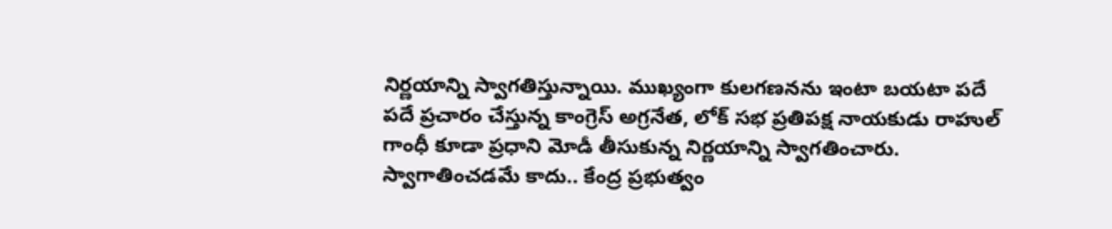నిర్ణయాన్ని స్వాగతిస్తున్నాయి. ముఖ్యంగా కులగణనను ఇంటా బయటా ప‌దే ప‌దే ప్ర‌చారం చేస్తున్న కాంగ్రెస్ అగ్ర‌నేత‌, లోక్ సభ ప్రతిపక్ష నాయకుడు రాహుల్ గాంధీ కూడా ప్రధాని మోడీ తీసుకున్న‌ నిర్ణయాన్ని స్వాగతించారు. స్వాగాతించడమే కాదు.. కేంద్ర ప్రభుత్వం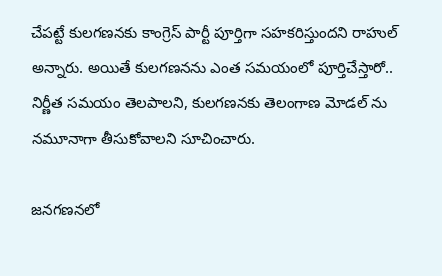చేపట్టే కులగణనకు కాంగ్రెస్‌ పార్టీ పూర్తిగా సహకరిస్తుందని రాహుల్ అన్నారు. అయితే కులగణనను ఎంత స‌మ‌యంలో పూర్తిచేస్తారో.. నిర్ణీత సమయం తెలపాలని, కులగణనకు తెలంగాణ మోడల్ ను నమూనాగా తీసుకోవాలని సూచించారు.

జ‌న‌గ‌ణ‌న‌లో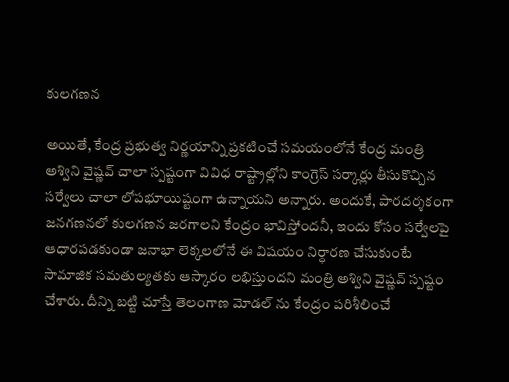కులగణన

అయితే, కేంద్ర ప్రభుత్వ నిర్ణయాన్ని ప్రకటించే సమయంలోనే కేంద్ర మంత్రి అశ్విని వైష్ణ‌వ్ చాలా స్పష్టంగా వివిధ రాష్ట్రాల్లోని కాంగ్రెస్ సర్కార్లు తీసుకొచ్చిన సర్వేలు చాలా లోపభూయిష్టంగా ఉన్నాయని అన్నారు. అందుకే, పారదర్శకంగా జ‌న‌గ‌ణ‌న‌లో కులగణన జరగాలని కేంద్రం భావిస్తోందనీ, ఇందు కోసం సర్వేలపై ఆధారపడకుండా జనాభా లెక్కలలోనే ఈ విషయం నిర్ధారణ చేసుకుంటే సామాజిక సమతుల్యతకు ఆస్కారం లభిస్తుందని మంత్రి అశ్విని వైష్ణవ్‌ స్పష్టం చేశారు. దీన్ని బ‌ట్టి చూస్తే తెలంగాణ మోడల్ ను కేంద్రం పరిశీలించే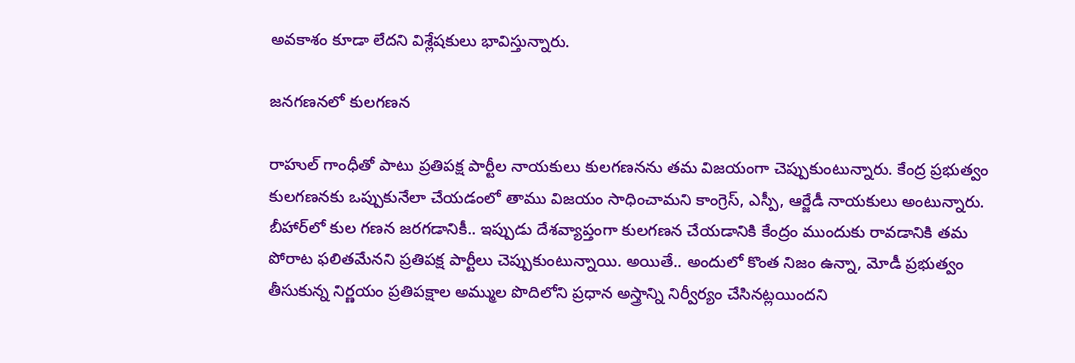అవకాశం కూడా లేదని విశ్లేష‌కులు భావిస్తున్నారు.

జ‌న‌గ‌ణ‌న‌లో కులగణన

రాహుల్ గాంధీతో పాటు ప్రతిపక్ష పార్టీల నాయకులు కులగణనను తమ విజయంగా చెప్పుకుంటున్నారు. కేంద్ర ప్రభుత్వం కులగణనకు ఒప్పుకునేలా చేయడంలో తాము విజయం సాధించామని కాంగ్రెస్, ఎస్పీ, ఆర్జేడీ నాయకులు అంటున్నారు. బీహార్‌లో కుల గణన జరగడానికీ.. ఇప్పుడు దేశవ్యాప్తంగా కులగణన చేయ‌డానికి కేంద్రం ముందుకు రావ‌డానికి తమ పోరాట ఫ‌లిత‌మేన‌ని ప్రతిపక్ష పార్టీలు చెప్పుకుంటున్నాయి. అయితే.. అందులో కొంత నిజం ఉన్నా, మోడీ ప్రభుత్వం తీసుకున్న నిర్ణయం ప్రతిపక్షాల అమ్ముల‌ పొదిలోని ప్రధాన అస్త్రాన్ని నిర్వీర్యం చేసిన‌ట్ల‌యింద‌ని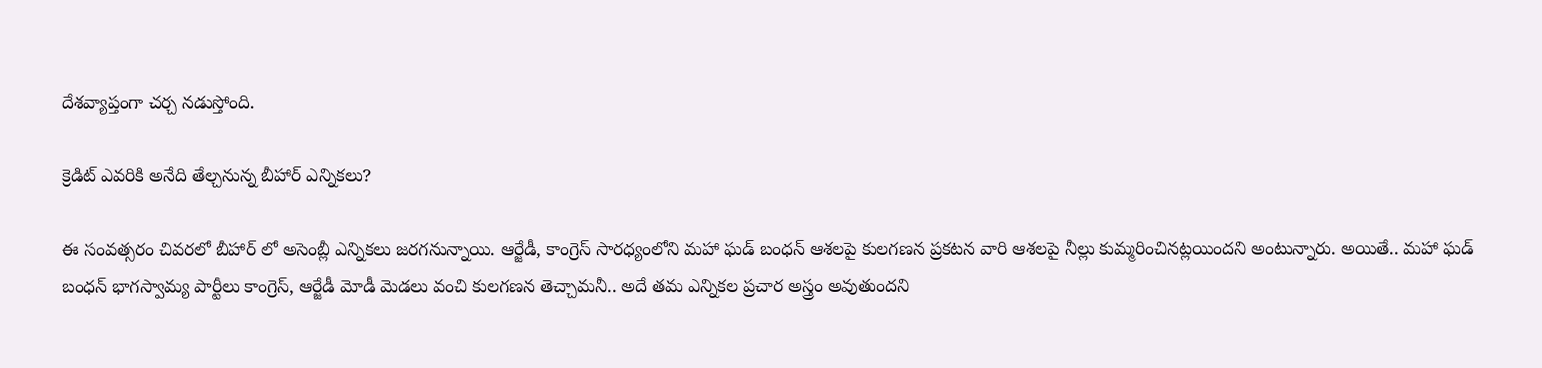దేశ‌వ్యాప్తంగా చ‌ర్చ న‌డుస్తోంది.

క్రెడిట్ ఎవ‌రికి అనేది తేల్చ‌నున్న‌ బీహార్ ఎన్నిక‌లు?

ఈ సంవత్సరం చివర‌లో బీహార్ లో అసెంబ్లీ ఎన్నికలు జరగనున్నాయి. ఆర్జేడీ, కాంగ్రెస్ సారధ్యంలోని మహా ఘడ్ బంధన్ ఆశలపై కుల‌గ‌ణ‌న ప్ర‌క‌ట‌న వారి ఆశ‌ల‌పై నీల్లు కుమ్మరించిన‌ట్ల‌యింద‌ని అంటున్నారు. అయితే.. మహా ఘడ్ బంధన్ భాగస్వామ్య పార్టీలు కాంగ్రెస్, ఆర్జేడీ మోడీ మెడలు వంచి కులగణన తెచ్చామనీ.. అదే తమ ఎన్నికల ప్రచార అస్త్రం అవుతుందని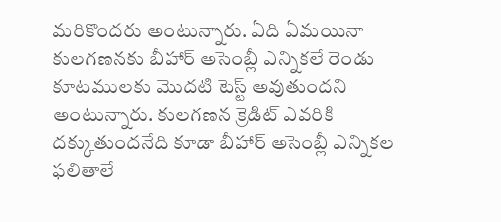మ‌రికొంద‌రు అంటున్నారు. ఏది ఏమ‌యినా కులగణనకు బీహార్ అసెంబ్లీ ఎన్నికలే రెండు కూట‌ముల‌కు మొద‌టి టెస్ట్ అవుతుంద‌ని అంటున్నారు. కులగణన క్రెడిట్ ఎవరికి ద‌క్కుతుంద‌నేది కూడా బీహార్ అసెంబ్లీ ఎన్నికల ఫలితాలే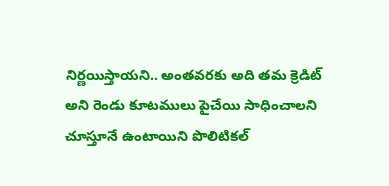నిర్ణ‌యిస్తాయ‌ని.. అంతవరకు అది త‌మ క్రెడిట్ అని రెండు కూట‌ములు పైచేయి సాధించాల‌ని చూస్తూనే ఉంటాయిని పొలిటిక‌ల్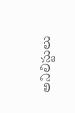అనిలిస్టులు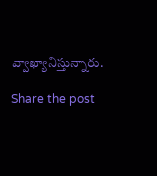వ్వాఖ్యానిస్తున్నారు.

Share the post